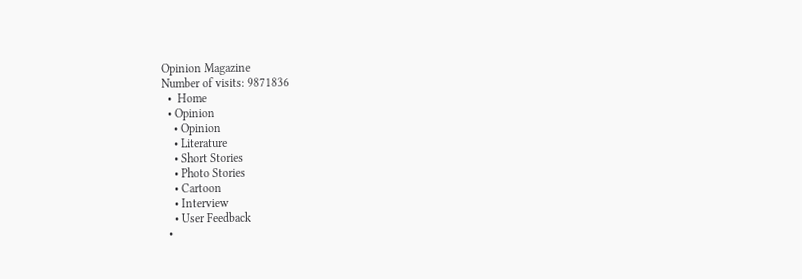Opinion Magazine
Number of visits: 9871836
  •  Home
  • Opinion
    • Opinion
    • Literature
    • Short Stories
    • Photo Stories
    • Cartoon
    • Interview
    • User Feedback
  •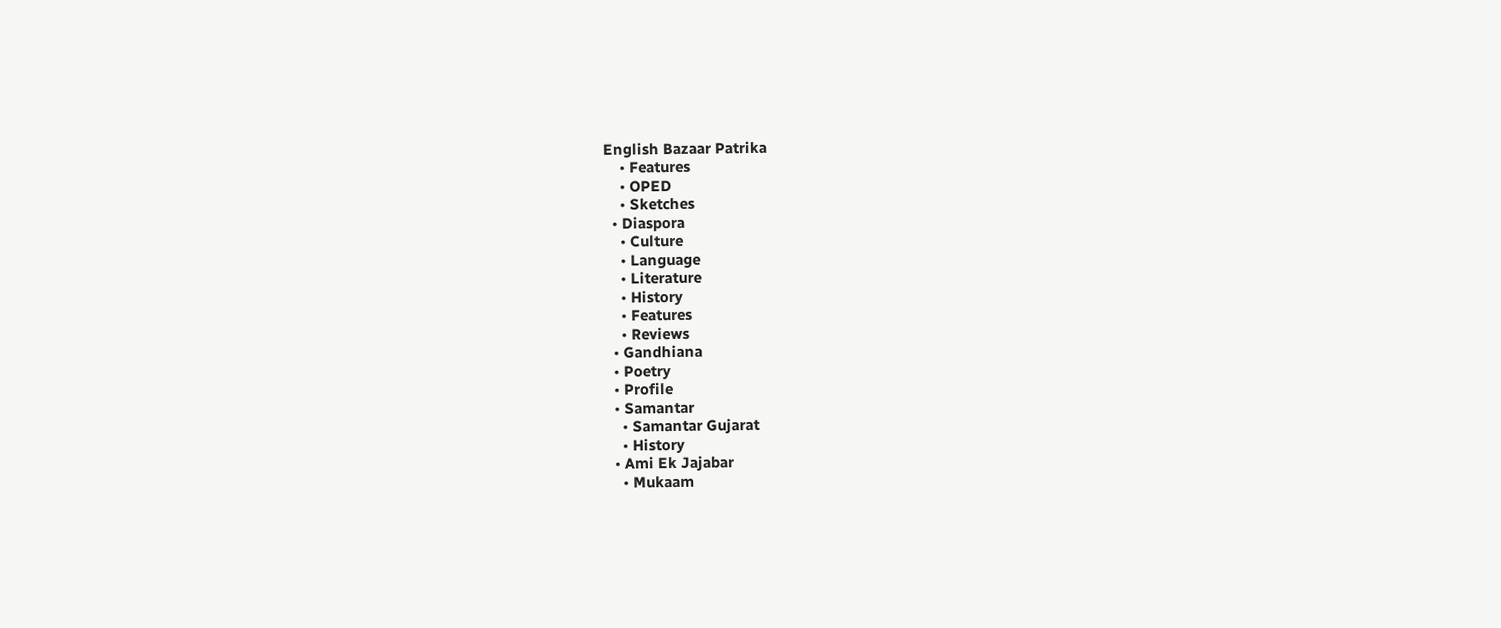English Bazaar Patrika
    • Features
    • OPED
    • Sketches
  • Diaspora
    • Culture
    • Language
    • Literature
    • History
    • Features
    • Reviews
  • Gandhiana
  • Poetry
  • Profile
  • Samantar
    • Samantar Gujarat
    • History
  • Ami Ek Jajabar
    • Mukaam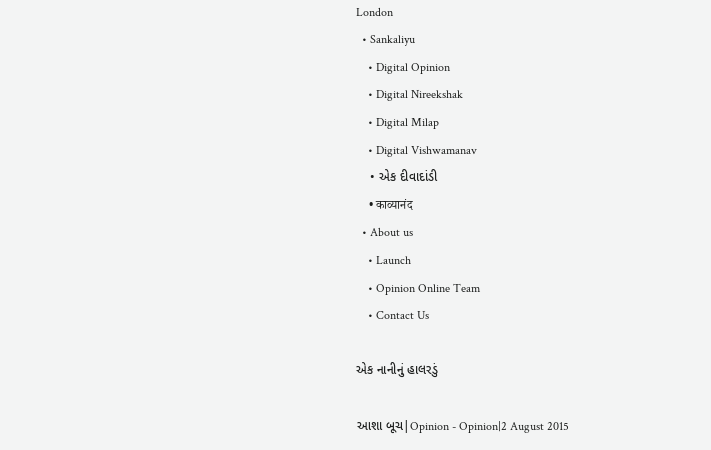London
  • Sankaliyu
    • Digital Opinion
    • Digital Nireekshak
    • Digital Milap
    • Digital Vishwamanav
    • એક દીવાદાંડી
    • काव्यानंद
  • About us
    • Launch
    • Opinion Online Team
    • Contact Us

એક નાનીનું હાલરડું

આશા બૂચ|Opinion - Opinion|2 August 2015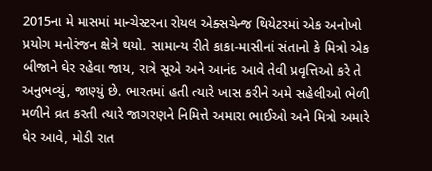2015ના મે માસમાં માન્ચેસ્ટરના રોયલ એક્સચેન્જ થિયેટરમાં એક અનોખો પ્રયોગ મનોરંજન ક્ષેત્રે થયો. સામાન્ય રીતે કાકા-માસીનાં સંતાનો કે મિત્રો એક બીજાને ઘેર રહેવા જાય, રાત્રે સૂએ અને આનંદ આવે તેવી પ્રવૃત્તિઓ કરે તે અનુભવ્યું, જાણ્યું છે. ભારતમાં હતી ત્યારે ખાસ કરીને અમે સહેલીઓ ભેળી મળીને વ્રત કરતી ત્યારે જાગરણને નિમિત્તે અમારા ભાઈઓ અને મિત્રો અમારે ઘેર આવે, મોડી રાત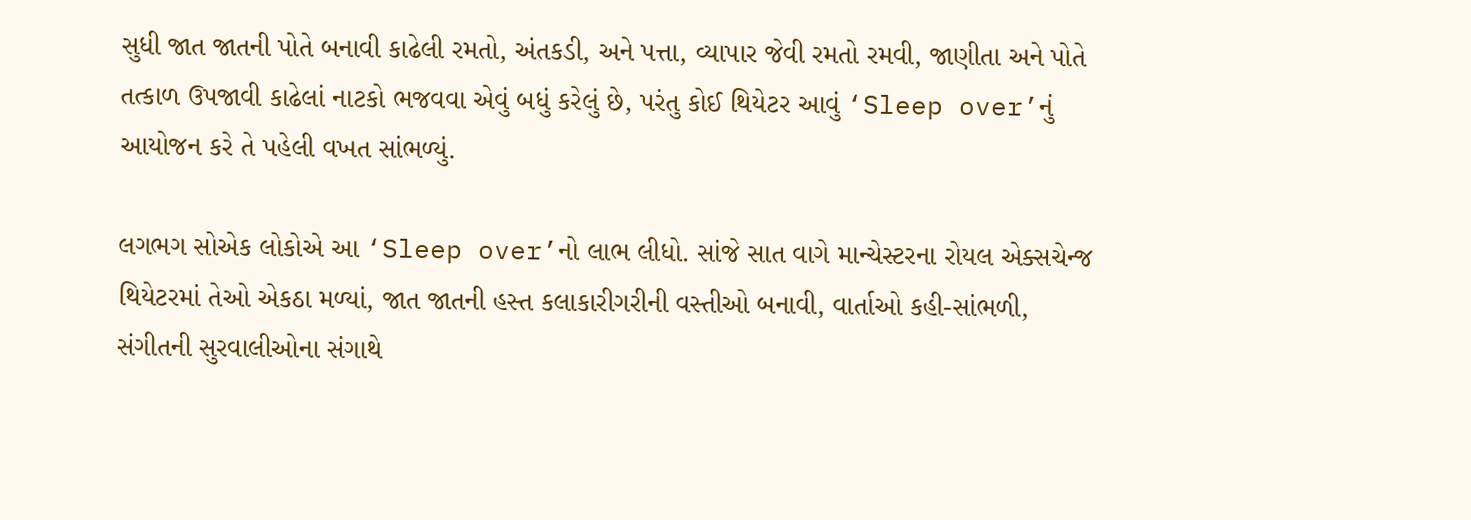સુધી જાત જાતની પોતે બનાવી કાઢેલી રમતો, અંતકડી, અને પત્તા, વ્યાપાર જેવી રમતો રમવી, જાણીતા અને પોતે તત્કાળ ઉપજાવી કાઢેલાં નાટકો ભજવવા એવું બધું કરેલું છે, પરંતુ કોઈ થિયેટર આવું ‘Sleep over’નું આયોજન કરે તે પહેલી વખત સાંભળ્યું.

લગભગ સોએક લોકોએ આ ‘Sleep over’નો લાભ લીધો. સાંજે સાત વાગે માન્ચેસ્ટરના રોયલ એક્સચેન્જ થિયેટરમાં તેઓ એકઠા મળ્યાં, જાત જાતની હસ્ત કલાકારીગરીની વસ્તીઓ બનાવી, વાર્તાઓ કહી-સાંભળી, સંગીતની સુરવાલીઓના સંગાથે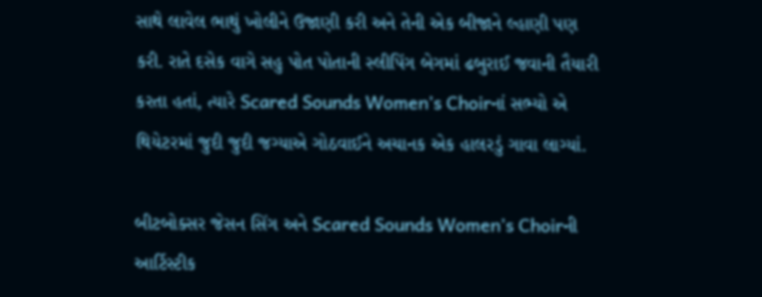સાથે લાવેલ ભાથું ખોલીને ઉજાણી કરી અને તેની એક બીજાને લ્હાણી પણ કરી. રાતે દસેક વાગે સહુ પોત પોતાની સ્લીપિંગ બેગમાં ઢબુરાઈ જવાની તૈયારી કરતા હતાં, ત્યારે Scared Sounds Women’s Choirનાં સભ્યો એ થિયેટરમાં જુદી જુદી જગ્યાએ ગોઠવાઈને અચાનક એક હાલરડું ગાવા લાગ્યાં.

બીટબોક્સર જેસન સિંગ અને Scared Sounds Women’s Choirની આર્ટિસ્ટીક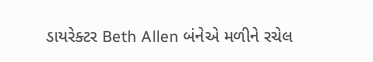ડાયરેક્ટર Beth Allen બંનેએ મળીને રચેલ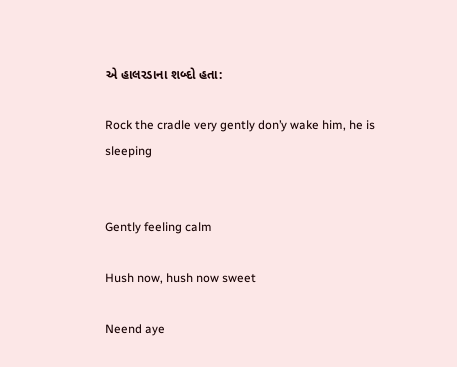એ હાલરડાના શબ્દો હતા:

Rock the cradle very gently don’y wake him, he is sleeping


Gently feeling calm

Hush now, hush now sweet

Neend aye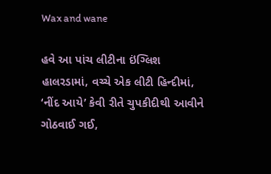Wax and wane

હવે આ પાંચ લીટીના ઇંગ્લિશ હાલરડામાં, વચ્ચે એક લીટી હિન્દીમાં, ‘નીંદ આયે’ કેવી રીતે ચુપકીદીથી આવીને ગોઠવાઈ ગઈ,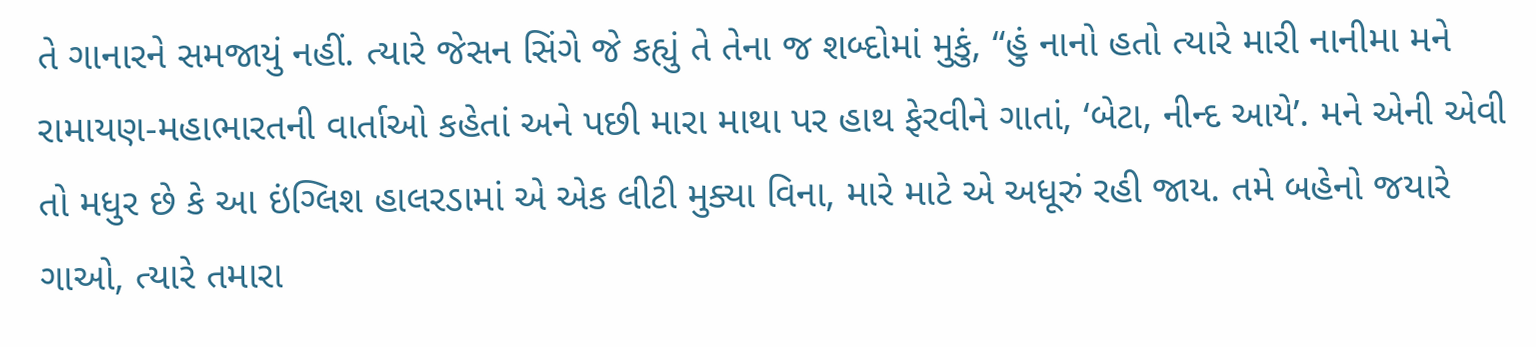તે ગાનારને સમજાયું નહીં. ત્યારે જેસન સિંગે જે કહ્યું તે તેના જ શબ્દોમાં મુકું, “હું નાનો હતો ત્યારે મારી નાનીમા મને રામાયણ-મહાભારતની વાર્તાઓ કહેતાં અને પછી મારા માથા પર હાથ ફેરવીને ગાતાં, ‘બેટા, નીન્દ આયે’. મને એની એવી તો મધુર છે કે આ ઇંગ્લિશ હાલરડામાં એ એક લીટી મુક્યા વિના, મારે માટે એ અધૂરું રહી જાય. તમે બહેનો જયારે ગાઓ, ત્યારે તમારા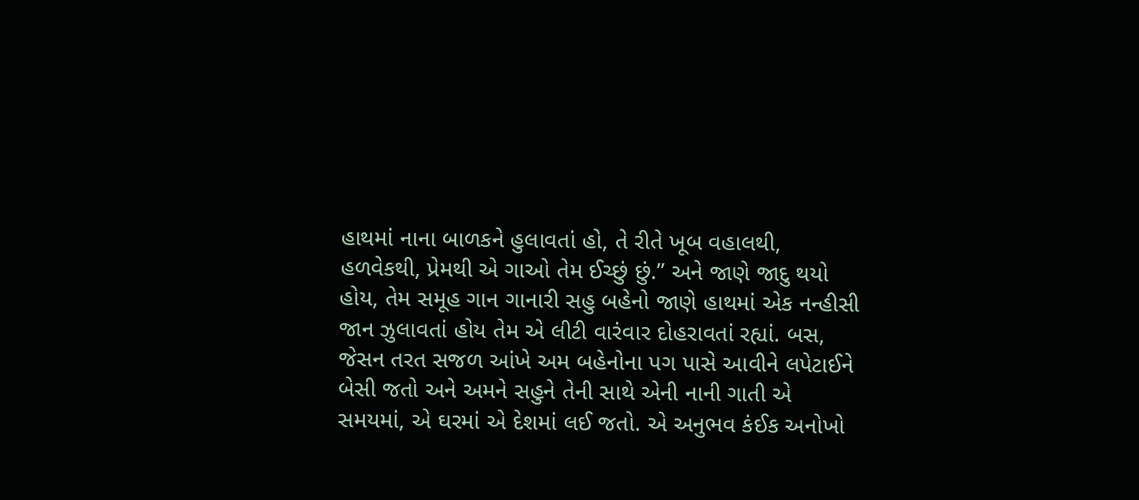હાથમાં નાના બાળકને હુલાવતાં હો, તે રીતે ખૂબ વહાલથી, હળવેકથી, પ્રેમથી એ ગાઓ તેમ ઈચ્છું છું.” અને જાણે જાદુ થયો હોય, તેમ સમૂહ ગાન ગાનારી સહુ બહેનો જાણે હાથમાં એક નન્હીસી જાન ઝુલાવતાં હોય તેમ એ લીટી વારંવાર દોહરાવતાં રહ્યાં. બસ, જેસન તરત સજળ આંખે અમ બહેનોના પગ પાસે આવીને લપેટાઈને બેસી જતો અને અમને સહુને તેની સાથે એની નાની ગાતી એ સમયમાં, એ ઘરમાં એ દેશમાં લઈ જતો. એ અનુભવ કંઈક અનોખો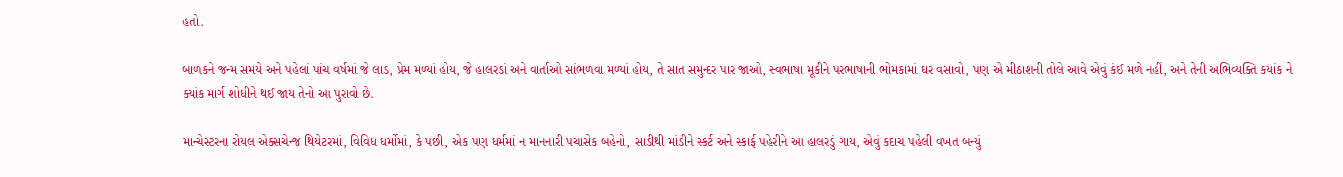હતો.

બાળકને જન્મ સમયે અને પહેલાં પાંચ વર્ષમાં જે લાડ, પ્રેમ મળ્યાં હોય, જે હાલરડાં અને વાર્તાઓ સાંભળવા મળ્યાં હોય, તે સાત સમુન્દર પાર જાઓ, સ્વભાષા મૂકીને પરભાષાની ભોમકામાં ઘર વસાવો, પણ એ મીઠાશની તોલે આવે એવું કંઈ મળે નહીં, અને તેની અભિવ્યક્તિ કયાંક ને ક્યાંક માર્ગ શોધીને થઈ જાય તેનો આ પુરાવો છે.

માન્ચેસ્ટરના રોયલ એક્સચેન્જ થિયેટરમાં, વિવિધ ધર્મોમાં, કે પછી, એક પણ ધર્મમાં ન માનનારી પચાસેક બહેનો, સાડીથી માંડીને સ્કર્ટ અને સ્કાર્ફ પહેરીને આ હાલરડું ગાય, એવું કદાચ પહેલી વખત બન્યું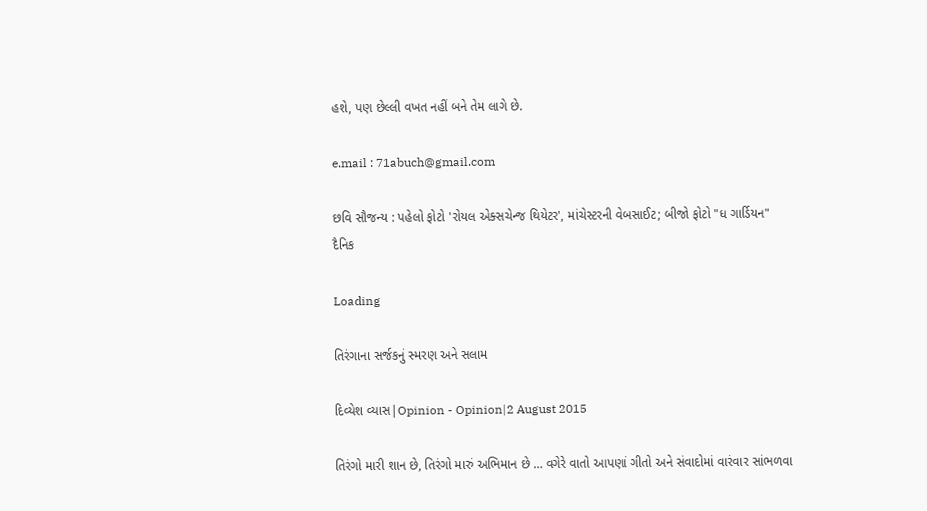હશે, પણ છેલ્લી વખત નહીં બને તેમ લાગે છે.

e.mail : 71abuch@gmail.com

છવિ સૌજન્ય : પહેલો ફોટો 'રોયલ એક્સચેન્જ થિયેટર', માંચેસ્ટરની વેબસાઈટ; બીજો ફોટો "ધ ગાર્ડિયન" દૈનિક

Loading

તિરંગાના સર્જકનું સ્મરણ અને સલામ

દિવ્યેશ વ્યાસ|Opinion - Opinion|2 August 2015

તિરંગો મારી શાન છે, તિરંગો મારું અભિમાન છે … વગેરે વાતો આપણાં ગીતો અને સંવાદોમાં વારંવાર સાંભળવા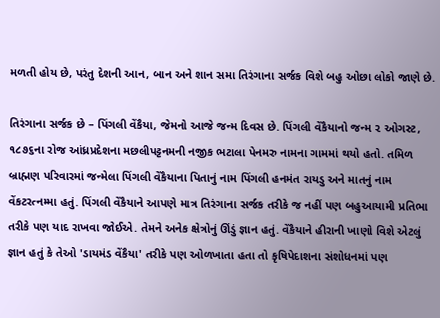મળતી હોય છે, પરંતુ દેશની આન, બાન અને શાન સમા તિરંગાના સર્જક વિશે બહુ ઓછા લોકો જાણે છે.

તિરંગાના સર્જક છે – પિંગલી વેંકૈયા, જેમનો આજે જન્મ દિવસ છે. પિંગલી વેંકૈયાનો જન્મ ૨ ઓગસ્ટ, ૧૮૭૬ના રોજ આંધ્રપ્રદેશના મછલીપટ્ટનમની નજીક ભટાલા પેનમરુ નામના ગામમાં થયો હતો. તમિળ બ્રાહ્મણ પરિવારમાં જન્મેલા પિંગલી વેંકૈયાના પિતાનું નામ પિંગલી હનમંત રાયડુ અને માતનું નામ વેંકટરત્નમ્મા હતું. પિંગલી વેંકૈયાને આપણે માત્ર તિરંગાના સર્જક તરીકે જ નહીં પણ બહુઆયામી પ્રતિભા તરીકે પણ યાદ રાખવા જોઈએ. તેમને અનેક ક્ષેત્રોનું ઊંડું જ્ઞાન હતું. વેંકૈયાને હીરાની ખાણો વિશે એટલું જ્ઞાન હતું કે તેઓ 'ડાયમંડ વેંકૈયા' તરીકે પણ ઓળખાતા હતા તો કૃષિપેદાશના સંશોધનમાં પણ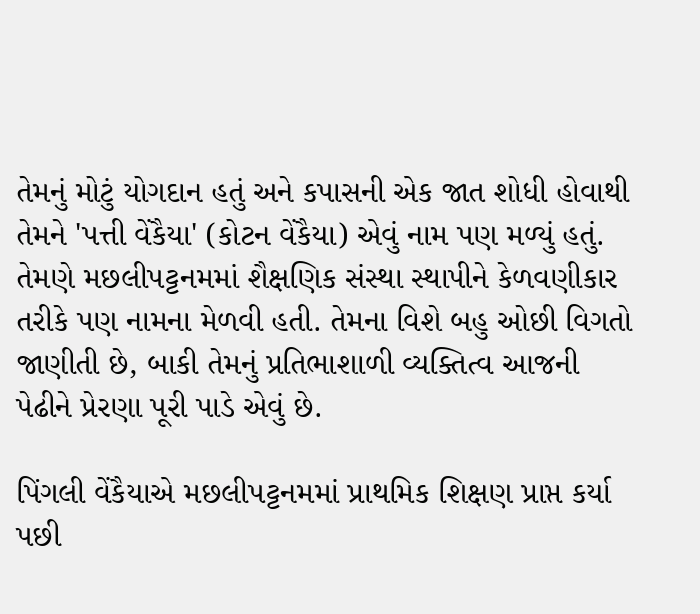તેમનું મોટું યોગદાન હતું અને કપાસની એક જાત શોધી હોવાથી તેમને 'પત્તી વેંકૈયા' (કોટન વેંકૈયા) એવું નામ પણ મળ્યું હતું. તેમણે મછલીપટ્ટનમમાં શૈક્ષણિક સંસ્થા સ્થાપીને કેળવણીકાર તરીકે પણ નામના મેળવી હતી. તેમના વિશે બહુ ઓછી વિગતો જાણીતી છે, બાકી તેમનું પ્રતિભાશાળી વ્યક્તિત્વ આજની પેઢીને પ્રેરણા પૂરી પાડે એવું છે.

પિંગલી વેંકૈયાએ મછલીપટ્ટનમમાં પ્રાથમિક શિક્ષણ પ્રાપ્ત કર્યા પછી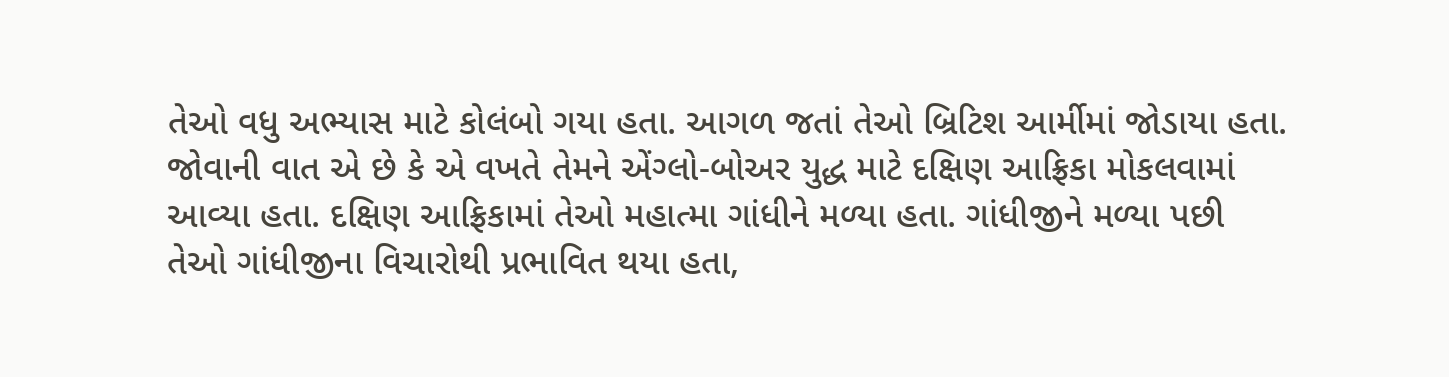તેઓ વધુ અભ્યાસ માટે કોલંબો ગયા હતા. આગળ જતાં તેઓ બ્રિટિશ આર્મીમાં જોડાયા હતા. જોવાની વાત એ છે કે એ વખતે તેમને એંગ્લો-બોઅર યુદ્ધ માટે દક્ષિણ આફ્રિકા મોકલવામાં આવ્યા હતા. દક્ષિણ આફ્રિકામાં તેઓ મહાત્મા ગાંધીને મળ્યા હતા. ગાંધીજીને મળ્યા પછી તેઓ ગાંધીજીના વિચારોથી પ્રભાવિત થયા હતા,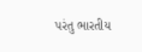પરંતુ ભારતીય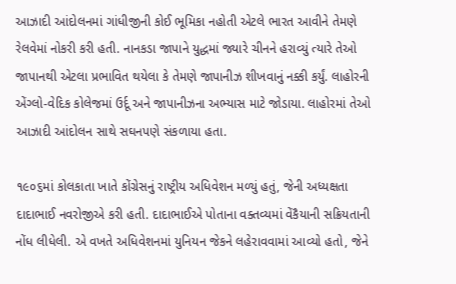આઝાદી આંદોલનમાં ગાંધીજીની કોઈ ભૂમિકા નહોતી એટલે ભારત આવીને તેમણે રેલવેમાં નોકરી કરી હતી. નાનકડા જાપાને યુદ્ધમાં જ્યારે ચીનને હરાવ્યું ત્યારે તેઓ જાપાનથી એટલા પ્રભાવિત થયેલા કે તેમણે જાપાનીઝ શીખવાનું નક્કી કર્યું. લાહોરની એંગ્લો-વેદિક કોલેજમાં ઉર્દૂ અને જાપાનીઝના અભ્યાસ માટે જોડાયા. લાહોરમાં તેઓ આઝાદી આંદોલન સાથે સઘનપણે સંકળાયા હતા.

૧૯૦૬માં કોલકાતા ખાતે કોંગ્રેસનું રાષ્ટ્રીય અધિવેશન મળ્યું હતું, જેની અધ્યક્ષતા દાદાભાઈ નવરોજીએ કરી હતી. દાદાભાઈએ પોતાના વક્તવ્યમાં વેંકૈયાની સક્રિયતાની નોંધ લીધેલી. એ વખતે અધિવેશનમાં યુનિયન જેકને લહેરાવવામાં આવ્યો હતો, જેને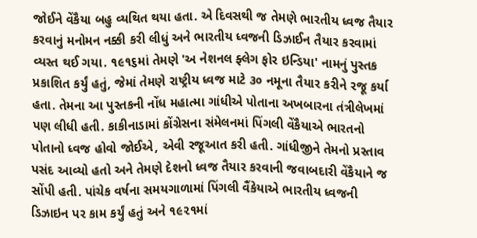જોઈને વેંકૈયા બહુ વ્યથિત થયા હતા. એ દિવસથી જ તેમણે ભારતીય ધ્વજ તૈયાર કરવાનું મનોમન નક્કી કરી લીધું અને ભારતીય ધ્વજની ડિઝાઈન તૈયાર કરવામાં વ્યસ્ત થઈ ગયા. ૧૯૧૬માં તેમણે 'અ નેશનલ ફ્લેગ ફોર ઇન્ડિયા' નામનું પુસ્તક પ્રકાશિત કર્યું હતું, જેમાં તેમણે રાષ્ટ્રીય ધ્વજ માટે ૩૦ નમૂના તૈયાર કરીને રજૂ કર્યા હતા. તેમના આ પુસ્તકની નોંધ મહાત્મા ગાંધીએ પોતાના અખબારના તંત્રીલેખમાં પણ લીધી હતી. કાકીનાડામાં કોંગ્રેસના સંમેલનમાં પિંગલી વેંકૈયાએ ભારતનો પોતાનો ધ્વજ હોવો જોઈએ, એવી રજૂઆત કરી હતી. ગાંધીજીને તેમનો પ્રસ્તાવ પસંદ આવ્યો હતો અને તેમણે દેશનો ધ્વજ તૈયાર કરવાની જવાબદારી વેંકૈયાને જ સોંપી હતી. પાંચેક વર્ષના સમયગાળામાં પિંગલી વૈંકેયાએ ભારતીય ધ્વજની ડિઝાઇન પર કામ કર્યું હતું અને ૧૯૨૧માં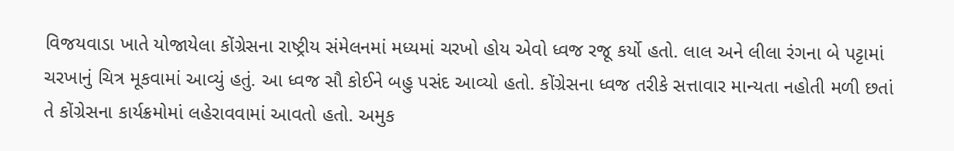વિજયવાડા ખાતે યોજાયેલા કોંગ્રેસના રાષ્ટ્રીય સંમેલનમાં મધ્યમાં ચરખો હોય એવો ધ્વજ રજૂ કર્યો હતો. લાલ અને લીલા રંગના બે પટ્ટામાં ચરખાનું ચિત્ર મૂકવામાં આવ્યું હતું. આ ધ્વજ સૌ કોઈને બહુ પસંદ આવ્યો હતો. કોંગ્રેસના ધ્વજ તરીકે સત્તાવાર માન્યતા નહોતી મળી છતાં તે કોંગ્રેસના કાર્યક્રમોમાં લહેરાવવામાં આવતો હતો. અમુક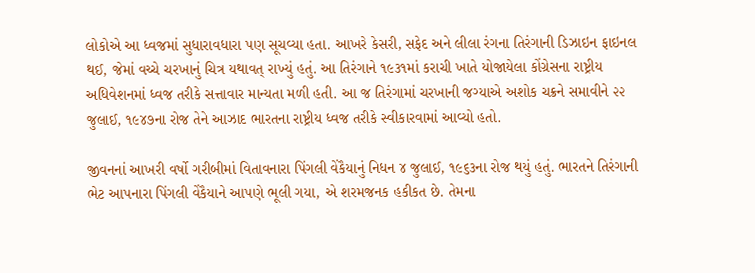લોકોએ આ ધ્વજમાં સુધારાવધારા પણ સૂચવ્યા હતા. આખરે કેસરી, સફેદ અને લીલા રંગના તિરંગાની ડિઝાઇન ફાઇનલ થઈ, જેમાં વચ્ચે ચરખાનું ચિત્ર યથાવત્ રાખ્યું હતું. આ તિરંગાને ૧૯૩૧માં કરાચી ખાતે યોજાયેલા કોંગ્રેસના રાષ્ટ્રીય અધિવેશનમાં ધ્વજ તરીકે સત્તાવાર માન્યતા મળી હતી. આ જ તિરંગામાં ચરખાની જગ્યાએ અશોક ચક્રને સમાવીને ૨૨ જુલાઈ, ૧૯૪૭ના રોજ તેને આઝાદ ભારતના રાષ્ટ્રીય ધ્વજ તરીકે સ્વીકારવામાં આવ્યો હતો.

જીવનનાં આખરી વર્ષો ગરીબીમાં વિતાવનારા પિંગલી વેંકૈયાનું નિધન ૪ જુલાઈ, ૧૯૬૩ના રોજ થયું હતું. ભારતને તિરંગાની ભેટ આપનારા પિંગલી વેંકૈયાને આપણે ભૂલી ગયા, એ શરમજનક હકીકત છે. તેમના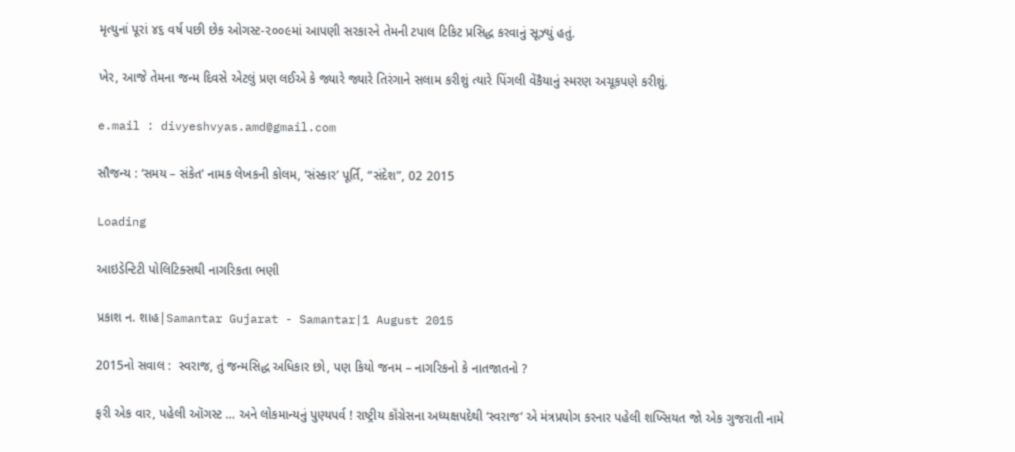મૃત્યુનાં પૂરાં ૪૬ વર્ષ પછી છેક ઓગસ્ટ-૨૦૦૯માં આપણી સરકારને તેમની ટપાલ ટિકિટ પ્રસિદ્ધ કરવાનું સૂઝ્યું હતું.

ખેર, આજે તેમના જન્મ દિવસે એટલું પ્રણ લઈએ કે જ્યારે જ્યારે તિરંગાને સલામ કરીશું ત્યારે પિંગલી વેંકૈયાનું સ્મરણ અચૂકપણે કરીશું.

e.mail : divyeshvyas.amd@gmail.com

સૌજન્ય : ‘સમય – સંકેત’ નામક લેખકની કોલમ, ‘સંસ્કાર’ પૂર્તિ, “સંદેશ”, 02 2015

Loading

આઇડેન્ટિટી પોલિટિક્સથી નાગરિકતા ભણી

પ્રકાશ ન. શાહ|Samantar Gujarat - Samantar|1 August 2015

2015નો સવાલ :  સ્વરાજ, તું જન્મસિદ્ધ અધિકાર છો, પણ કિયો જનમ – નાગરિકનો કે નાતજાતનો ?

ફરી એક વાર, પહેલી ઑગસ્ટ … અને લોકમાન્યનું પુણ્યપર્વ ! રાષ્ટ્રીય કૉંગ્રેસના અધ્યક્ષપદેથી ‘સ્વરાજ’ એ મંત્રપ્રયોગ કરનાર પહેલી શખ્સિયત જો એક ગુજરાતી નામે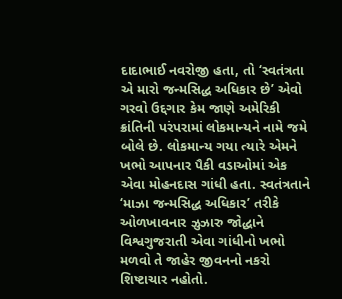દાદાભાઈ નવરોજી હતા, તો ‘સ્વતંત્રતા એ મારો જન્મસિદ્ધ અધિકાર છે’ એવો ગરવો ઉદ્દગાર કેમ જાણે અમેરિકી ક્રાંતિની પરંપરામાં લોકમાન્યને નામે જમે બોલે છે. લોકમાન્ય ગયા ત્યારે એમને ખભો આપનાર પૈકી વડાઓમાં એક એવા મોહનદાસ ગાંધી હતા. સ્વતંત્રતાને ‘માઝા જન્મસિદ્ધ અધિકાર’ તરીકે ઓળખાવનાર ઝુઝારુ જોદ્ધાને વિશ્વગુજરાતી એવા ગાંધીનો ખભો મળવો તે જાહેર જીવનનો નકરો શિષ્ટાચાર નહોતો.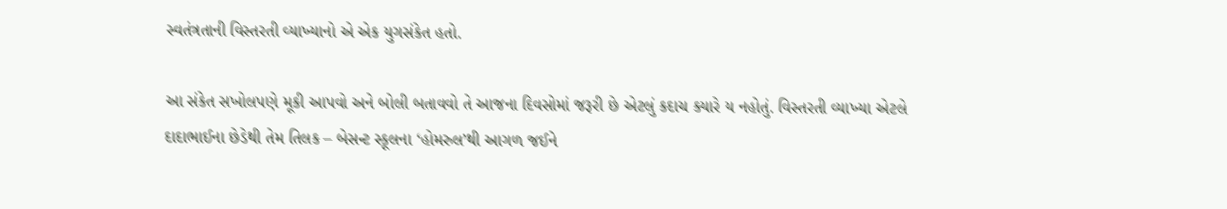સ્વતંત્રતાની વિસ્તરતી વ્યાખ્યાનો એ એક યુગસંકેત હતો.

આ સંકેત સખોલપણે મૂકી આપવો અને બોલી બતાવવો તે આજના દિવસોમાં જરૂરી છે એટલું કદાચ ક્યારે ય નહોતું. વિસ્તરતી વ્યાખ્યા એટલે દાદાભાઈના છેડેથી તેમ તિલક – બેસન્ટ સ્કૂલના ‘હોમરુલ’થી આગળ જઈને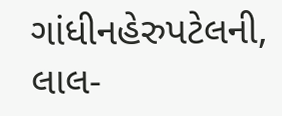ગાંધીનહેરુપટેલની, લાલ-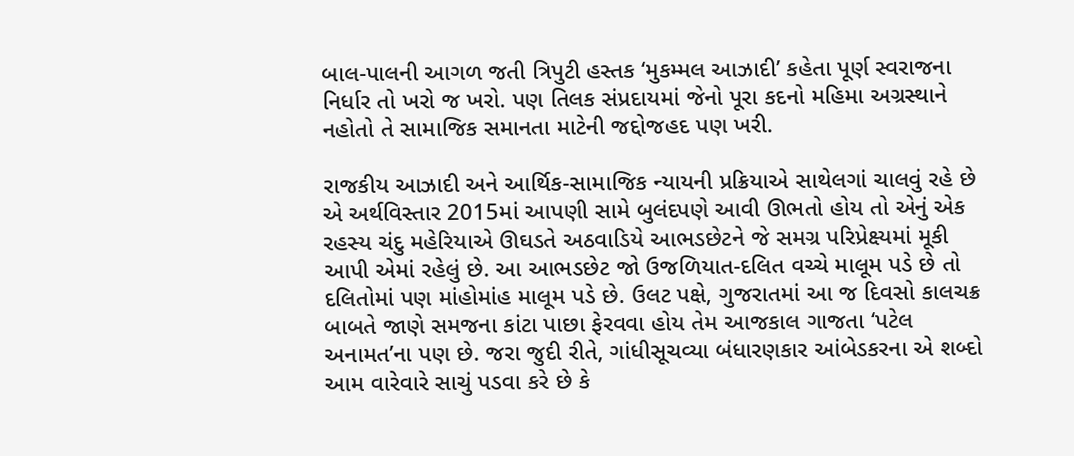બાલ-પાલની આગળ જતી ત્રિપુટી હસ્તક ‘મુકમ્મલ આઝાદી’ કહેતા પૂર્ણ સ્વરાજના નિર્ધાર તો ખરો જ ખરો. પણ તિલક સંપ્રદાયમાં જેનો પૂરા કદનો મહિમા અગ્રસ્થાને નહોતો તે સામાજિક સમાનતા માટેની જદ્દોજહદ પણ ખરી.

રાજકીય આઝાદી અને આર્થિક-સામાજિક ન્યાયની પ્રક્રિયાએ સાથેલગાં ચાલવું રહે છે એ અર્થવિસ્તાર 2015માં આપણી સામે બુલંદપણે આવી ઊભતો હોય તો એનું એક રહસ્ય ચંદુ મહેરિયાએ ઊઘડતે અઠવાડિયે આભડછેટને જે સમગ્ર પરિપ્રેક્ષ્યમાં મૂકી આપી એમાં રહેલું છે. આ આભડછેટ જો ઉજળિયાત-દલિત વચ્ચે માલૂમ પડે છે તો દલિતોમાં પણ માંહોમાંહ માલૂમ પડે છે. ઉલટ પક્ષે, ગુજરાતમાં આ જ દિવસો કાલચક્ર બાબતે જાણે સમજના કાંટા પાછા ફેરવવા હોય તેમ આજકાલ ગાજતા ‘પટેલ અનામત’ના પણ છે. જરા જુદી રીતે, ગાંધીસૂચવ્યા બંધારણકાર આંબેડકરના એ શબ્દો આમ વારેવારે સાચું પડવા કરે છે કે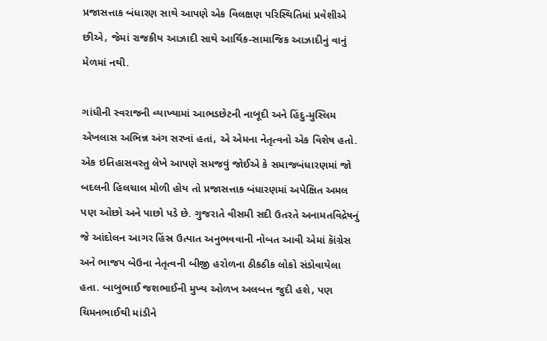પ્રજાસત્તાક બંધારણ સાથે આપણે એક વિલક્ષણ પરિસ્થિતિમાં પ્રવેશીએ છીએ, જેમાં રાજકીય આઝાદી સાથે આર્થિક-સામાજિક આઝાદીનું વાનું મેળમાં નથી.

ગાંધીની સ્વરાજની વ્યાખ્યામાં આભડછેટની નાબૂદી અને હિંદુ-મુસ્લિમ એખલાસ અભિન્ન અંગ સરખાં હતાં, એ એમના નેતૃત્વનો એક વિશેષ હતો. એક ઇતિહાસવસ્તુ લેખે આપણે સમજવું જોઈએ કે સમાજબંધારણમાં જો બદલની હિલચાલ મોળી હોય તો પ્રજાસત્તાક બંધારણમાં અપેક્ષિત અમલ પણ ઓછો અને પાછો પડે છે. ગુજરાતે વીસમી સદી ઉતરતે અનામતવિદ્રેષનું જે આંદોલન આગર હિંસ્ર ઉત્પાત અનુભવવાની નોબત આવી એમાં કાૅંગ્રેસ અને ભાજપ બેઉના નેતૃત્વની બીજી હરોળના ઠીકઠીક લોકો સંડોવાયેલા હતા. બાબુભાઈ જશભાઈની મુખ્ય ઓળખ અલબત્ત જુદી હશે, પણ ચિમનભાઈથી માંડીને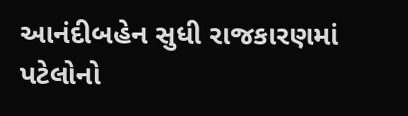આનંદીબહેન સુધી રાજકારણમાં પટેલોનો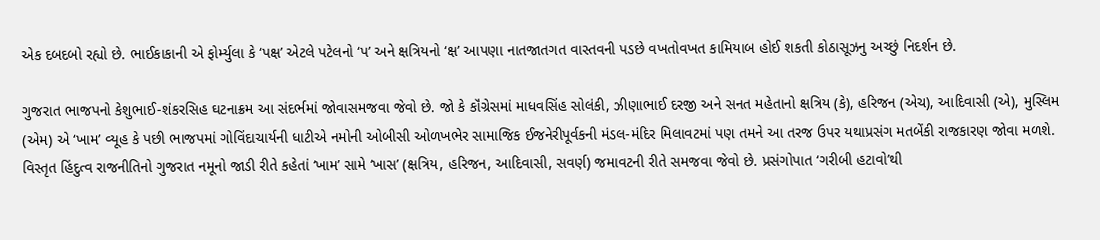એક દબદબો રહ્યો છે. ભાઈકાકાની એ ફોર્મ્યુલા કે ‘પક્ષ’ એટલે પટેલનો ‘પ’ અને ક્ષત્રિયનો ‘ક્ષ’ આપણા નાતજાતગત વાસ્તવની પડછે વખતોવખત કામિયાબ હોઈ શકતી કોઠાસૂઝનુ અચ્છું નિદર્શન છે.

ગુજરાત ભાજપનો કેશુભાઈ-શંકરસિહ ઘટનાક્રમ આ સંદર્ભમાં જોવાસમજવા જેવો છે. જો કે કૉંગ્રેસમાં માધવસિંહ સોલંકી, ઝીણાભાઈ દરજી અને સનત મહેતાનો ક્ષત્રિય (કે), હરિજન (એચ), આદિવાસી (એ), મુસ્લિમ (એમ) એ ‘ખામ’ વ્યૂહ કે પછી ભાજપમાં ગોવિંદાચાર્યની ધાટીએ નમોની ઓબીસી ઓળખભેર સામાજિક ઈજનેરીપૂર્વકની મંડલ-મંદિર મિલાવટમાં પણ તમને આ તરજ ઉપર યથાપ્રસંગ મતબેંકી રાજકારણ જોવા મળશે. વિસ્તૃત હિંદુત્વ રાજનીતિનો ગુજરાત નમૂનો જાડી રીતે કહેતાં ‘ખામ’ સામે ‘ખાસ’ (ક્ષત્રિય, હરિજન, આદિવાસી, સવર્ણ) જમાવટની રીતે સમજવા જેવો છે. પ્રસંગોપાત ‘ગરીબી હટાવો’થી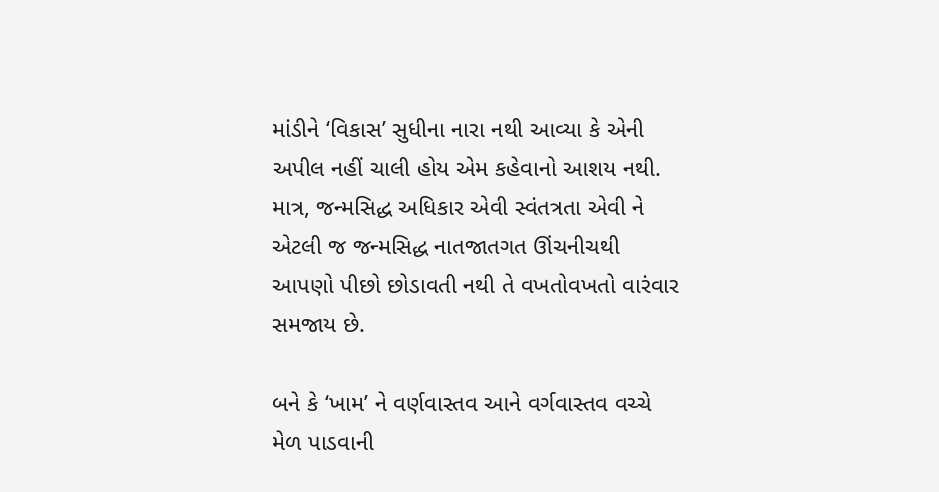માંડીને ‘વિકાસ’ સુધીના નારા નથી આવ્યા કે એની અપીલ નહીં ચાલી હોય એમ કહેવાનો આશય નથી. માત્ર, જન્મસિદ્ધ અધિકાર એવી સ્વંતત્રતા એવી ને એટલી જ જન્મસિદ્ધ નાતજાતગત ઊંચનીચથી આપણો પીછો છોડાવતી નથી તે વખતોવખતો વારંવાર સમજાય છે.

બને કે ‘ખામ’ ને વર્ણવાસ્તવ આને વર્ગવાસ્તવ વચ્ચે મેળ પાડવાની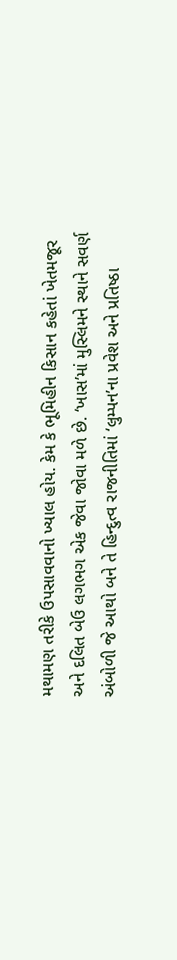મથામણ તરીકે ઉપસાવવાનો ખ્યાલ હોય. કેમ કે ભૂમિહીન કિસાન કહેતાં ખેતમજૂર અને દલિત બેઉ લગભગ એક જેવા જોવા મળે છે. ‘ખાસ’માં મુસ્લિમને સ્થાને સવર્ણ અંબોળી જે આથો બને તે હિન્દુત્વ રાજનીતિમાં ‘લુમ્પન’ના પ્રવેશ અને પ્રતિષ્ઠા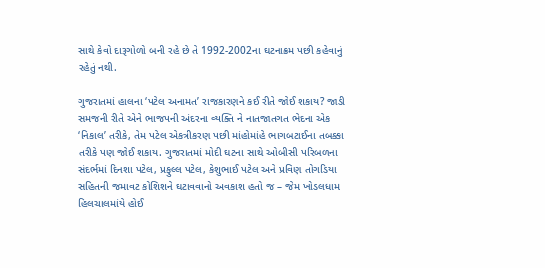સાથે કેવો દારૂગોળો બની રહે છે તે 1992-2002ના ઘટનાક્રમ પછી કહેવાનું રહેતું નથી.

ગુજરાતમાં હાલના ‘પટેલ અનામત’ રાજકારણને કઈ રીતે જોઈ શકાય? જાડી સમજની રીતે એને ભાજપની અંદરના વ્યક્તિ ને નાતજાતગત ભેદના એક ‘નિકાલ’ તરીકે, તેમ પટેલ એકત્રીકરણ પછી માંહોમાંહે ભાગબટાઈના તબક્કા તરીકે પણ જોઈ શકાય. ગુજરાતમાં મોદી ઘટના સાથે ઓબીસી પરિબળના સંદર્ભમાં દિનશા પટેલ, પ્રફુલ્લ પટેલ, કેશુભાઈ પટેલ અને પ્રવિણ તોગડિયા સહિતની જમાવટ કોશિશને ઘટાવવાનો અવકાશ હતો જ – જેમ ખોડલધામ હિલચાલમાંયે હોઈ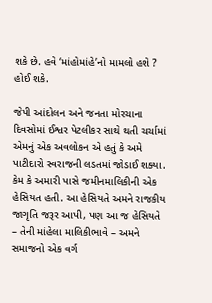શકે છે. હવે ‘માંહોમાંહે’નો મામલો હશે ? હોઈ શકે.

જેપી આંદોલન અને જનતા મોરચાના દિવસોમાં ઈશ્વર પેટલીકર સાથે થતી ચર્ચામાં એમનું એક અવલોકન એ હતું કે અમે પાટીદારો સ્વરાજની લડતમાં જોડાઈ શક્યા. કેમ કે અમારી પાસે જમીનમાલિકીની એક હેસિયત હતી. આ હેસિયતે અમને રાજકીય જાગૃતિ જરૂર આપી, પણ આ જ હેસિયતે – તેની માંહેલા માલિકીભાવે – અમને સમાજનો એક વર્ગ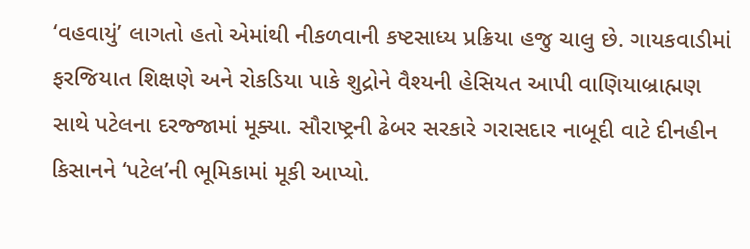‘વહવાયું’ લાગતો હતો એમાંથી નીકળવાની કષ્ટસાધ્ય પ્રક્રિયા હજુ ચાલુ છે. ગાયકવાડીમાં ફરજિયાત શિક્ષણે અને રોકડિયા પાકે શુદ્રોને વૈશ્યની હેસિયત આપી વાણિયાબ્રાહ્મણ સાથે પટેલના દરજ્જામાં મૂક્યા. સૌરાષ્ટ્રની ઢેબર સરકારે ગરાસદાર નાબૂદી વાટે દીનહીન કિસાનને ‘પટેલ’ની ભૂમિકામાં મૂકી આપ્યો.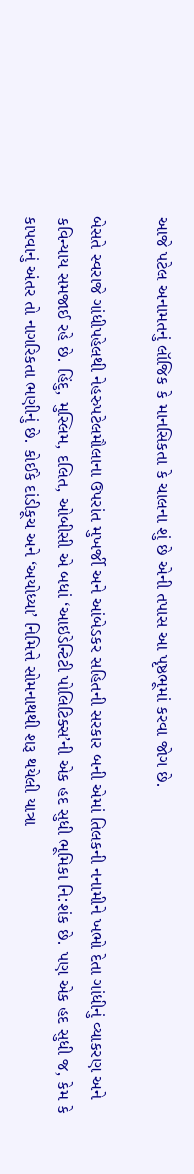આજે પટેલ અનામતનું લૉજિક કે માનસિકતા કે ચાલના શું છે એની તપાસ આ પૃષ્ઠભૂમાં કરવા જોગ છે.

બેસતે સ્વરાજે ગાંધીપહેલથી નેહરુપટેલમૌલાના ઉપરાંત મુખર્જી અને આંબેડકર સહિતની સરકાર બની એમાં તિલકની નનામીને ખભો દેતા ગાંધીનું વ્યાકરણ અને કવિન્યાય સમજાઈ રહે છે. હિંદુ, મુસ્લિમ, દલિત, ઓબીસી એ બધાં ‘આઇડેન્ટિટી પોલિટિક્સ’ની એક હદ સુધી ભૂમિકા નિ:શંક છે. પણ એક હદ સુધી જ, કેમ કે કાપવાનું અંતર તો નાગરિકતા ભણીનું છે. કોઈકે દાંડીકૂચ અને ‘અયોધ્યા’ નિમિત્તે સોમનાથથી શરૂ થયેલી યાત્રા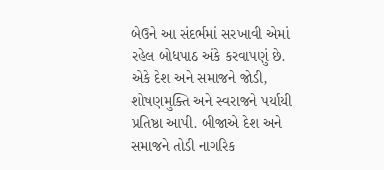બેઉને આ સંદર્ભમાં સરખાવી એમાં રહેલ બોધપાઠ અંકે કરવાપણું છે. એકે દેશ અને સમાજને જોડી, શોષણમુક્તિ અને સ્વરાજને પર્યાયી પ્રતિષ્ઠા આપી. બીજાએ દેશ અને સમાજને તોડી નાગરિક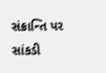સંક્રાન્તિ પર સાંકડી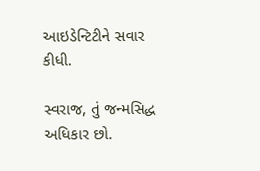આઇડેન્ટિટીને સવાર કીધી.

સ્વરાજ, તું જન્મસિદ્ધ અધિકાર છો.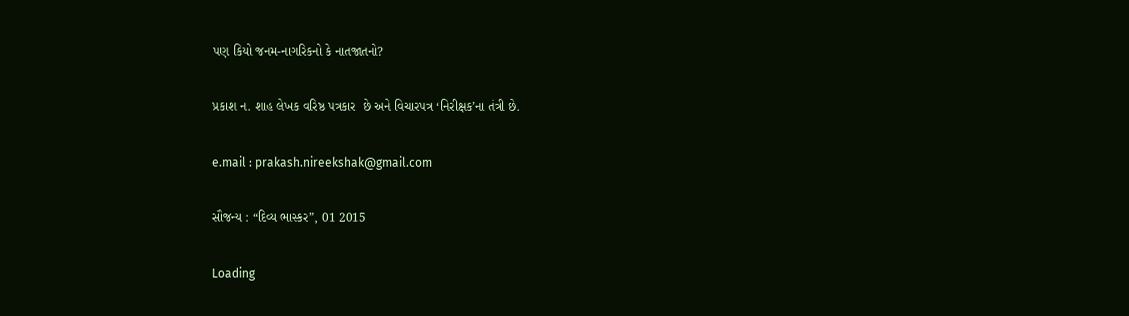પણ કિયો જનમ-નાગરિકનો કે નાતજાતનો?

પ્રકાશ ન. શાહ લેખક વરિષ્ઠ પત્રકાર  છે અને વિચારપત્ર ‘નિરીક્ષક’ના તંત્રી છે.

e.mail : prakash.nireekshak@gmail.com

સૌજન્ય : “દિવ્ય ભાસ્કર”, 01 2015

Loading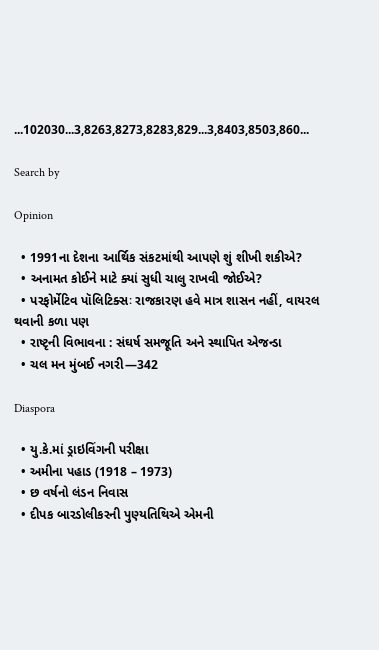...102030...3,8263,8273,8283,829...3,8403,8503,860...

Search by

Opinion

  • 1991ના દેશના આર્થિક સંકટમાંથી આપણે શું શીખી શકીએ?
  • અનામત કોઈને માટે ક્યાં સુધી ચાલુ રાખવી જોઈએ?
  • પરફોર્મેટિવ પૉલિટિક્સઃ રાજકારણ હવે માત્ર શાસન નહીં, વાયરલ થવાની કળા પણ
  • રાષ્ટૃની વિભાવના : સંઘર્ષ સમજૂતિ અને સ્થાપિત એજન્ડા
  • ચલ મન મુંબઈ નગરી—342

Diaspora

  • યુ.કે.માં ડ્રાઇવિંગની પરીક્ષા
  • અમીના પહાડ (1918 – 1973)
  • છ વર્ષનો લંડન નિવાસ
  • દીપક બારડોલીકરની પુણ્યતિથિએ એમની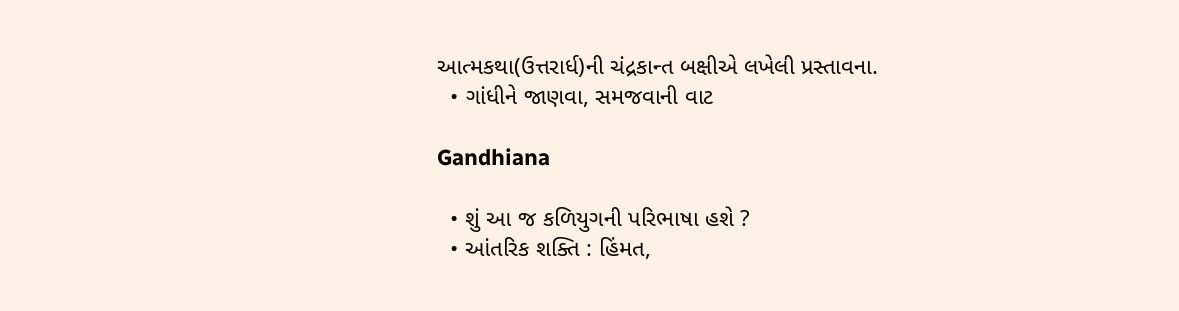આત્મકથા(ઉત્તરાર્ધ)ની ચંદ્રકાન્ત બક્ષીએ લખેલી પ્રસ્તાવના.
  • ગાંધીને જાણવા, સમજવાની વાટ

Gandhiana

  • શું આ જ કળિયુગની પરિભાષા હશે ?
  • આંતરિક શક્તિ : હિંમત,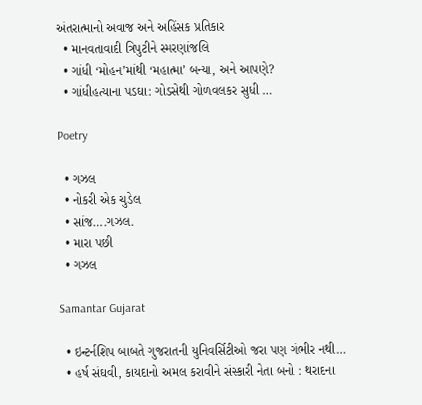અંતરાત્માનો અવાજ અને અહિંસક પ્રતિકાર
  • માનવતાવાદી ત્રિપુટીને સ્મરણાંજલિ
  • ગાંધી ‘મોહન’માંથી ‘મહાત્મા’ બન્યા, અને આપણે?
  • ગાંધીહત્યાના પડઘા: ગોડસેથી ગોળવલકર સુધી …

Poetry

  • ગઝલ
  • નોકરી એક ચુડેલ
  • સાંજ….ગઝલ.
  • મારા પછી
  • ગઝલ

Samantar Gujarat

  • ઇન્ટર્નશિપ બાબતે ગુજરાતની યુનિવર્સિટીઓ જરા પણ ગંભીર નથી…
  • હર્ષ સંઘવી, કાયદાનો અમલ કરાવીને સંસ્કારી નેતા બનો : થરાદના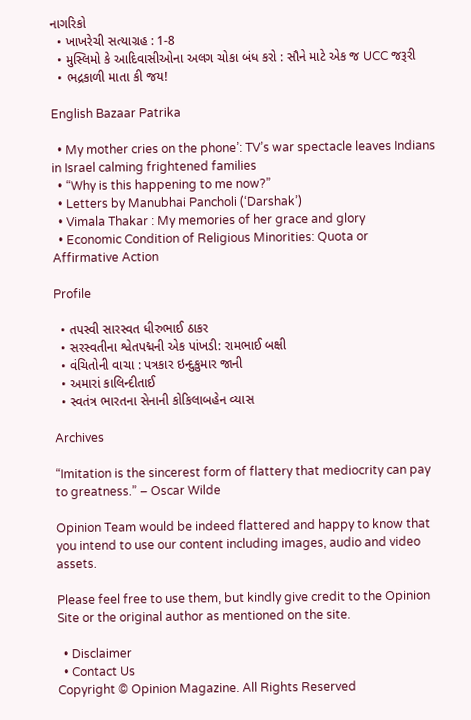નાગરિકો
  • ખાખરેચી સત્યાગ્રહ : 1-8
  • મુસ્લિમો કે આદિવાસીઓના અલગ ચોકા બંધ કરો : સૌને માટે એક જ UCC જરૂરી
  • ભદ્રકાળી માતા કી જય!

English Bazaar Patrika

  • My mother cries on the phone’: TV’s war spectacle leaves Indians in Israel calming frightened families
  • “Why is this happening to me now?”
  • Letters by Manubhai Pancholi (‘Darshak’)
  • Vimala Thakar : My memories of her grace and glory
  • Economic Condition of Religious Minorities: Quota or Affirmative Action

Profile

  • તપસ્વી સારસ્વત ધીરુભાઈ ઠાકર
  • સરસ્વતીના શ્વેતપદ્મની એક પાંખડી: રામભાઈ બક્ષી
  • વંચિતોની વાચા : પત્રકાર ઇન્દુકુમાર જાની
  • અમારાં કાલિન્દીતાઈ
  • સ્વતંત્ર ભારતના સેનાની કોકિલાબહેન વ્યાસ

Archives

“Imitation is the sincerest form of flattery that mediocrity can pay to greatness.” – Oscar Wilde

Opinion Team would be indeed flattered and happy to know that you intend to use our content including images, audio and video assets.

Please feel free to use them, but kindly give credit to the Opinion Site or the original author as mentioned on the site.

  • Disclaimer
  • Contact Us
Copyright © Opinion Magazine. All Rights Reserved